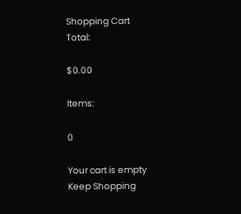Shopping Cart
Total:

$0.00

Items:

0

Your cart is empty
Keep Shopping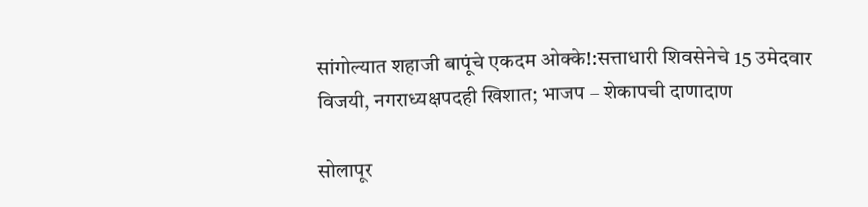सांगोल्यात शहाजी बापूंचे एकदम ओक्के!:सत्ताधारी शिवसेनेचे 15 उमेदवार विजयी, नगराध्यक्षपदही खिशात; भाजप – शेकापची दाणादाण

सोलापूर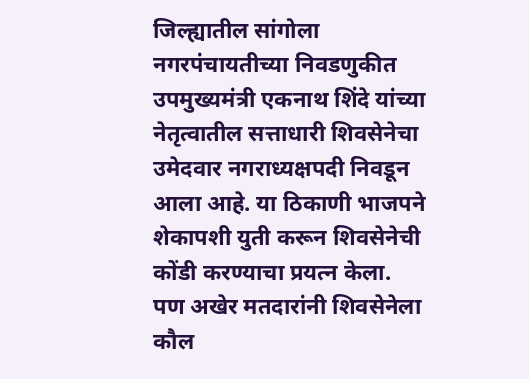जिल्ह्यातील सांगोला नगरपंचायतीच्या निवडणुकीत उपमुख्यमंत्री एकनाथ शिंदे यांच्या नेतृत्वातील सत्ताधारी शिवसेनेचा उमेदवार नगराध्यक्षपदी निवडून आला आहे. या ठिकाणी भाजपने शेकापशी युती करून शिवसेनेची कोंडी करण्याचा प्रयत्न केला. पण अखेर मतदारांनी शिवसेनेला कौल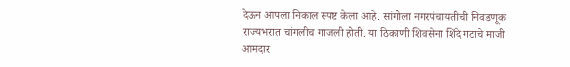देऊन आपला निकाल स्पष्ट केला आहे. सांगोला नगरपंचायतीची निवडणूक राज्यभरात चांगलीच गाजली होती. या ठिकाणी शिवसेना शिंदे गटाचे माजी आमदार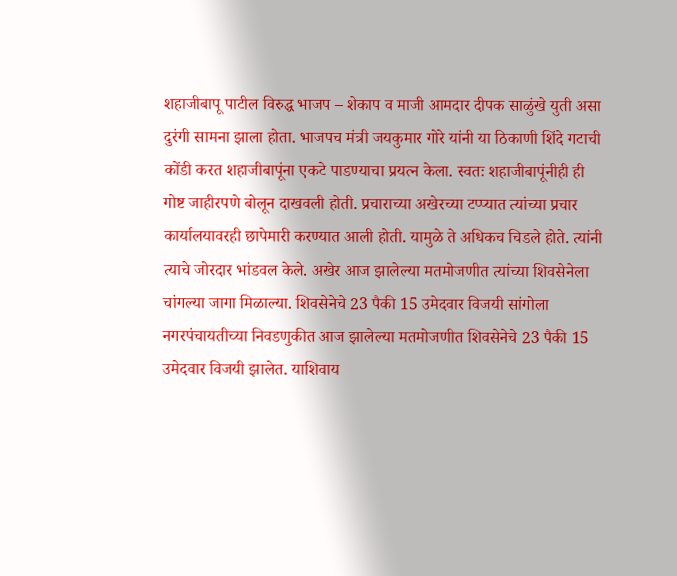शहाजीबापू पाटील विरुद्ध भाजप – शेकाप व माजी आमदार दीपक साळुंखे युती असा दुरंगी सामना झाला होता. भाजपच मंत्री जयकुमार गोरे यांनी या ठिकाणी शिंदे गटाची कोंडी करत शहाजीबापूंना एकटे पाडण्याचा प्रयत्न केला. स्वतः शहाजीबापूंनीही ही गोष्ट जाहीरपणे बोलून दाखवली होती. प्रचाराच्या अखेरच्या टप्प्यात त्यांच्या प्रचार कार्यालयावरही छापेमारी करण्यात आली होती. यामुळे ते अधिकच चिडले होते. त्यांनी त्याचे जोरदार भांडवल केले. अखेर आज झालेल्या मतमोजणीत त्यांच्या शिवसेनेला चांगल्या जागा मिळाल्या. शिवसेनेचे 23 पैकी 15 उमेदवार विजयी सांगोला नगरपंचायतीच्या निवडणुकीत आज झालेल्या मतमोजणीत शिवसेनेचे 23 पैकी 15 उमेदवार विजयी झालेत. याशिवाय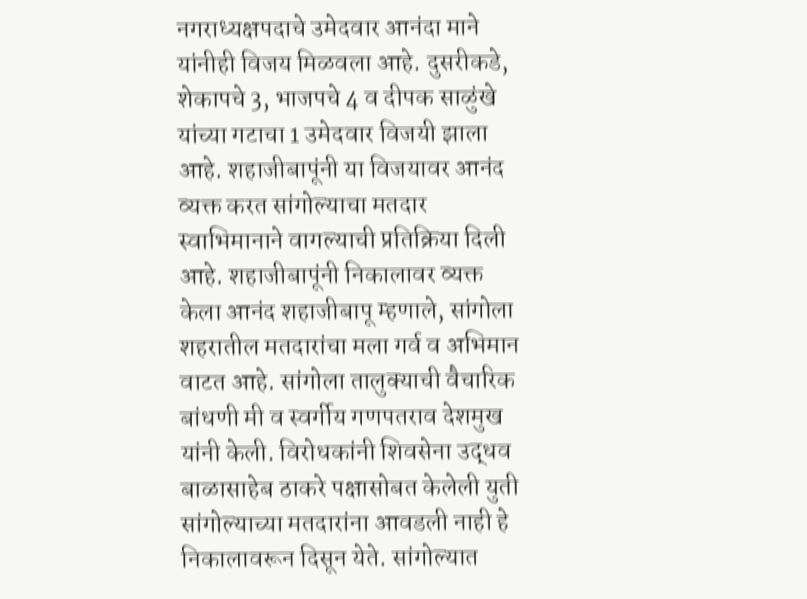नगराध्यक्षपदाचे उमेदवार आनंदा माने यांनीही विजय मिळवला आहे. दुसरीकडे, शेकापचे 3, भाजपचे 4 व दीपक साळुंखे यांच्या गटाचा 1 उमेदवार विजयी झाला आहे. शहाजीबापूंनी या विजयावर आनंद व्यक्त करत सांगोल्याचा मतदार स्वाभिमानाने वागल्याची प्रतिक्रिया दिली आहे. शहाजीबापूंनी निकालावर व्यक्त केला आनंद शहाजीबापू म्हणाले, सांगोला शहरातील मतदारांचा मला गर्व व अभिमान वाटत आहे. सांगोला तालुक्याची वैचारिक बांधणी मी व स्वर्गीय गणपतराव देशमुख यांनी केली. विरोधकांनी शिवसेना उद्धव बाळासाहेब ठाकरे पक्षासोबत केलेली युती सांगोल्याच्या मतदारांना आवडली नाही हे निकालावरून दिसून येते. सांगोल्यात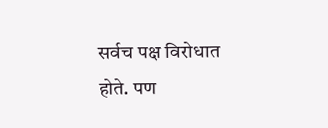सर्वच पक्ष विरोधात होते. पण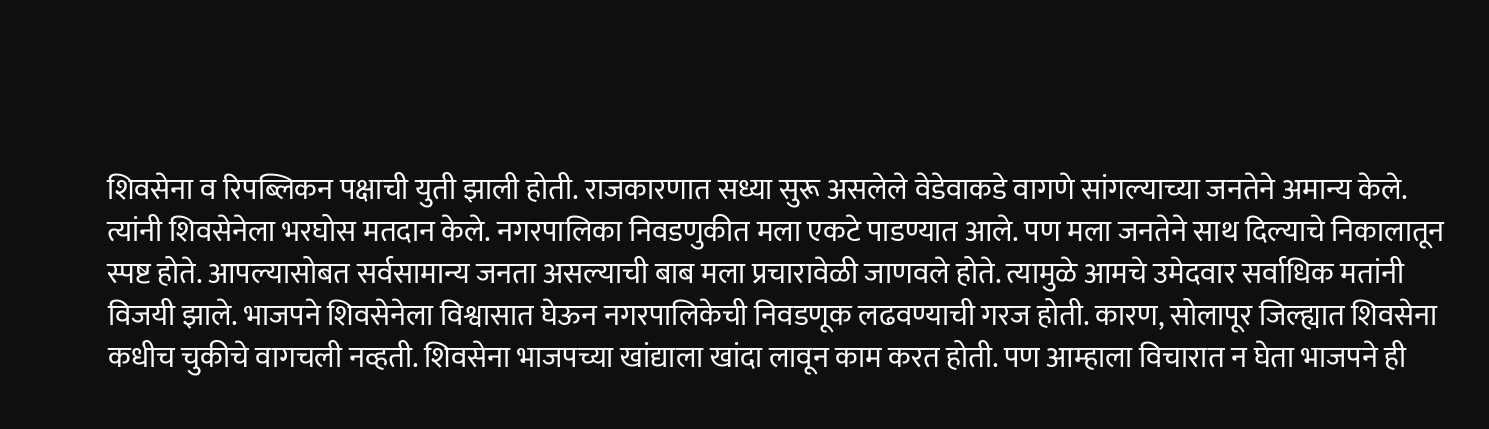शिवसेना व रिपब्लिकन पक्षाची युती झाली होती. राजकारणात सध्या सुरू असलेले वेडेवाकडे वागणे सांगल्याच्या जनतेने अमान्य केले. त्यांनी शिवसेनेला भरघोस मतदान केले. नगरपालिका निवडणुकीत मला एकटे पाडण्यात आले. पण मला जनतेने साथ दिल्याचे निकालातून स्पष्ट होते. आपल्यासोबत सर्वसामान्य जनता असल्याची बाब मला प्रचारावेळी जाणवले होते. त्यामुळे आमचे उमेदवार सर्वाधिक मतांनी विजयी झाले. भाजपने शिवसेनेला विश्वासात घेऊन नगरपालिकेची निवडणूक लढवण्याची गरज होती. कारण, सोलापूर जिल्ह्यात शिवसेना कधीच चुकीचे वागचली नव्हती. शिवसेना भाजपच्या खांद्याला खांदा लावून काम करत होती. पण आम्हाला विचारात न घेता भाजपने ही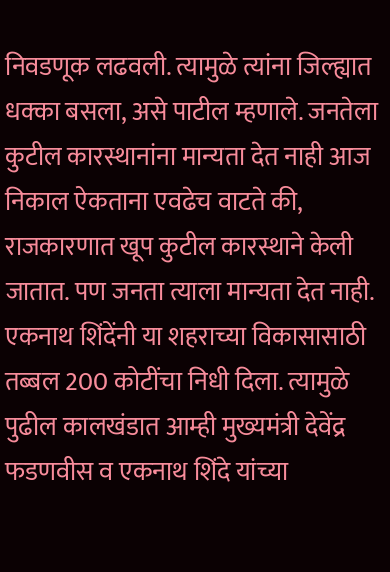निवडणूक लढवली. त्यामुळे त्यांना जिल्ह्यात धक्का बसला, असे पाटील म्हणाले. जनतेला कुटील कारस्थानांना मान्यता देत नाही आज निकाल ऐकताना एवढेच वाटते की, राजकारणात खूप कुटील कारस्थाने केली जातात. पण जनता त्याला मान्यता देत नाही. एकनाथ शिंदेंनी या शहराच्या विकासासाठी तब्बल 200 कोटींचा निधी दिला. त्यामुळे पुढील कालखंडात आम्ही मुख्यमंत्री देवेंद्र फडणवीस व एकनाथ शिंदे यांच्या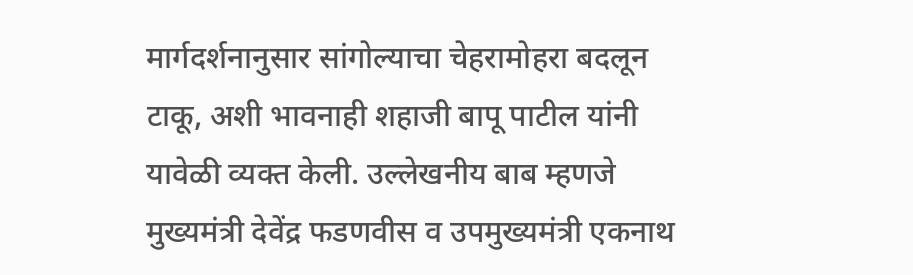मार्गदर्शनानुसार सांगोल्याचा चेहरामोहरा बदलून टाकू, अशी भावनाही शहाजी बापू पाटील यांनी यावेळी व्यक्त केली. उल्लेखनीय बाब म्हणजे मुख्यमंत्री देवेंद्र फडणवीस व उपमुख्यमंत्री एकनाथ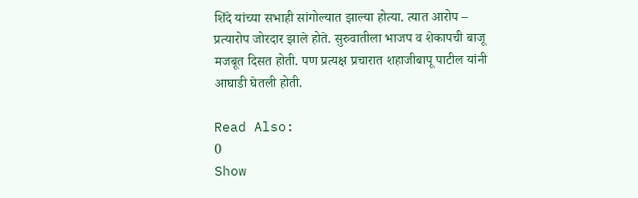शिंदे यांच्या सभाही सांगोल्यात झाल्या होत्या. त्यात आरोप – प्रत्यारोप जोरदार झाले होते. सुरुवातीला भाजप व शेकापची बाजू मजबूत दिसत होती. पण प्रत्यक्ष प्रचारात शहाजीबापू पाटील यांनी आघाडी घेतली होती.

Read Also:
0
Show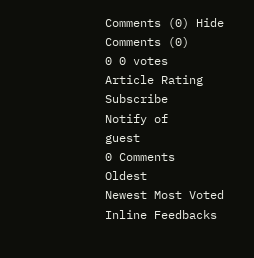Comments (0) Hide Comments (0)
0 0 votes
Article Rating
Subscribe
Notify of
guest
0 Comments
Oldest
Newest Most Voted
Inline Feedbacks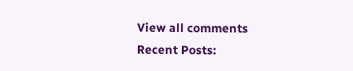View all comments
Recent Posts: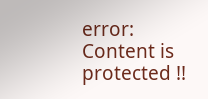error: Content is protected !!